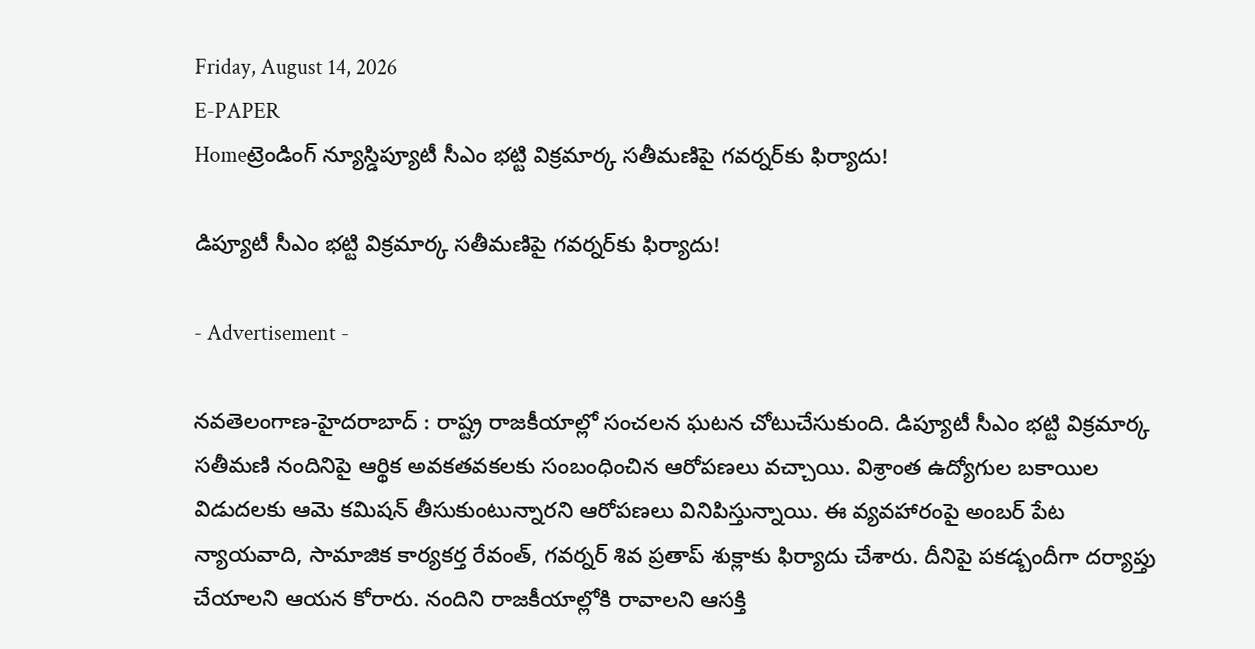Friday, August 14, 2026
E-PAPER
Homeట్రెండింగ్ న్యూస్డిప్యూటీ సీఎం భట్టి విక్రమార్క సతీమణిపై గవర్నర్‌కు ఫిర్యాదు!

డిప్యూటీ సీఎం భట్టి విక్రమార్క సతీమణిపై గవర్నర్‌కు ఫిర్యాదు!

- Advertisement -

నవతెలంగాణ-హైదరాబాద్ : రాష్ట్ర రాజకీయాల్లో సంచలన ఘటన చోటుచేసుకుంది. డిప్యూటీ సీఎం భట్టి విక్రమార్క సతీమణి నందినిపై ఆర్థిక అవకతవకలకు సంబంధించిన ఆరోపణలు వచ్చాయి. విశ్రాంత ఉద్యోగుల బకాయిల విడుదలకు ఆమె కమిషన్ తీసుకుంటున్నారని ఆరోపణలు వినిపిస్తున్నాయి. ఈ వ్యవహారంపై అంబర్ పేట న్యాయవాది, సామాజిక కార్యకర్త రేవంత్, గవర్నర్ శివ ప్రతాప్ శుక్లాకు ఫిర్యాదు చేశారు. దీనిపై పకడ్బందీగా దర్యాప్తు చేయాలని ఆయన కోరారు. నందిని రాజకీయాల్లోకి రావాలని ఆసక్తి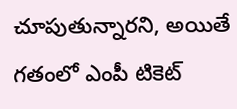చూపుతున్నారని, అయితే గతంలో ఎంపీ టికెట్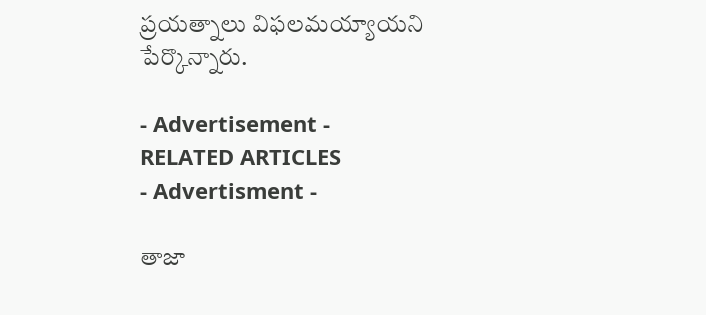ప్రయత్నాలు విఫలమయ్యాయని పేర్కొన్నారు.

- Advertisement -
RELATED ARTICLES
- Advertisment -

తాజా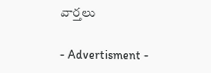వార్తలు

- Advertisment -